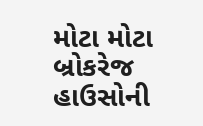મોટા મોટા બ્રોકરેજ હાઉસોની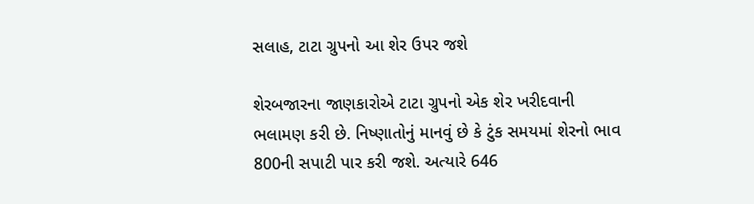સલાહ, ટાટા ગ્રુપનો આ શેર ઉપર જશે

શેરબજારના જાણકારોએ ટાટા ગ્રુપનો એક શેર ખરીદવાની ભલામણ કરી છે. નિષ્ણાતોનું માનવું છે કે ટુંક સમયમાં શેરનો ભાવ 800ની સપાટી પાર કરી જશે. અત્યારે 646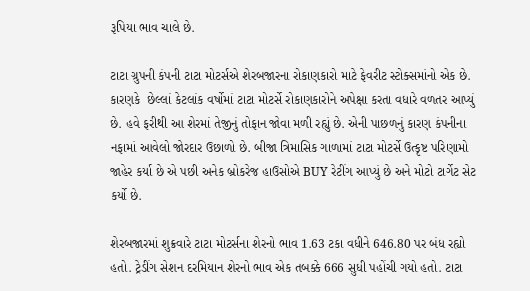રૂપિયા ભાવ ચાલે છે.

ટાટા ગ્રુપની કંપની ટાટા મોટર્સએ શેરબજારના રોકાણકારો માટે ફેવરીટ સ્ટોક્સમાંનો એક છે. કારણકે  છેલ્લાં કેટલાંક વર્ષોમાં ટાટા મોટર્સે રોકાણકારોને અપેક્ષા કરતા વધારે વળતર આપ્યું છે. હવે ફરીથી આ શેરમાં તેજીનું તોફાન જોવા મળી રહ્યું છે. એની પાછળનું કારણ કંપનીના નફામાં આવેલો જોરદાર ઉછાળો છે. બીજા ત્રિમાસિક ગાળામાં ટાટા મોટર્સે ઉત્કૃષ્ટ પરિણામો જાહેર કર્યા છે એ પછી અનેક બ્રોકરેજ હાઉસોએ BUY રેટીંગ આપ્યું છે અને મોટો ટાર્ગેટ સેટ કર્યો છે.

શેરબજારમાં શુક્રવારે ટાટા મોટર્સના શેરનો ભાવ 1.63 ટકા વધીને 646.80 પર બંધ રહ્યો હતો. ટ્રેડીંગ સેશન દરમિયાન શેરનો ભાવ એક તબક્કે 666 સુધી પહોંચી ગયો હતો. ટાટા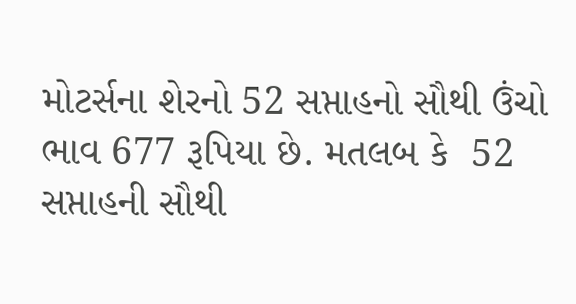મોટર્સના શેરનો 52 સપ્તાહનો સૌથી ઉંચો ભાવ 677 રૂપિયા છે. મતલબ કે  52 સપ્તાહની સૌથી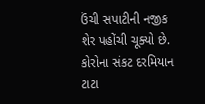ઉંચી સપાટીની નજીક શેર પહોંચી ચૂક્યો છે. કોરોના સંકટ દરમિયાન ટાટા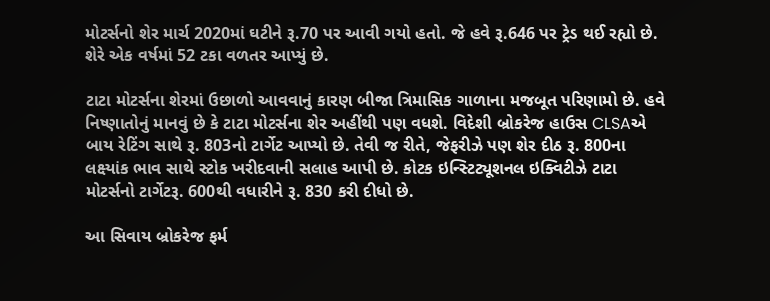મોટર્સનો શેર માર્ચ 2020માં ઘટીને રૂ.70 પર આવી ગયો હતો. જે હવે રૂ.646 પર ટ્રેડ થઈ રહ્યો છે. શેરે એક વર્ષમાં 52 ટકા વળતર આપ્યું છે.

ટાટા મોટર્સના શેરમાં ઉછાળો આવવાનું કારણ બીજા ત્રિમાસિક ગાળાના મજબૂત પરિણામો છે. હવે નિષ્ણાતોનું માનવું છે કે ટાટા મોટર્સના શેર અહીંથી પણ વધશે. વિદેશી બ્રોકરેજ હાઉસ CLSAએ બાય રેટિંગ સાથે રૂ. 803નો ટાર્ગેટ આપ્યો છે. તેવી જ રીતે, જેફરીઝે પણ શેર દીઠ રૂ. 800ના લક્ષ્યાંક ભાવ સાથે સ્ટોક ખરીદવાની સલાહ આપી છે. કોટક ઇન્સ્ટિટ્યૂશનલ ઇક્વિટીઝે ટાટા મોટર્સનો ટાર્ગેટરૂ. 600થી વધારીને રૂ. 830 કરી દીધો છે.

આ સિવાય બ્રોકરેજ ફર્મ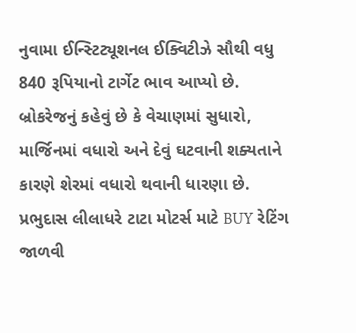નુવામા ઈન્સ્ટિટ્યૂશનલ ઈક્વિટીઝે સૌથી વધુ 840 રૂપિયાનો ટાર્ગેટ ભાવ આપ્યો છે. બ્રોકરેજનું કહેવું છે કે વેચાણમાં સુધારો, માર્જિનમાં વધારો અને દેવું ઘટવાની શક્યતાને કારણે શેરમાં વધારો થવાની ધારણા છે. પ્રભુદાસ લીલાધરે ટાટા મોટર્સ માટે BUY રેટિંગ જાળવી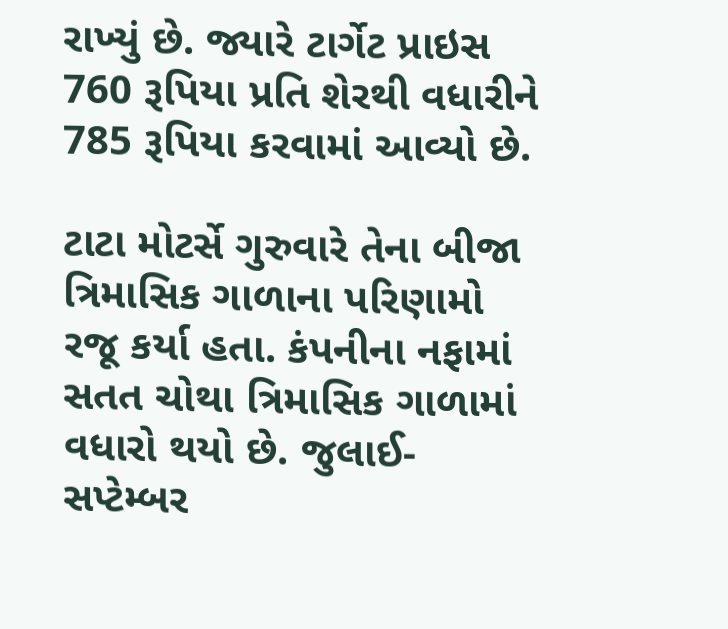રાખ્યું છે. જ્યારે ટાર્ગેટ પ્રાઇસ 760 રૂપિયા પ્રતિ શેરથી વધારીને 785 રૂપિયા કરવામાં આવ્યો છે.

ટાટા મોટર્સે ગુરુવારે તેના બીજા ત્રિમાસિક ગાળાના પરિણામો રજૂ કર્યા હતા. કંપનીના નફામાં સતત ચોથા ત્રિમાસિક ગાળામાં વધારો થયો છે. જુલાઈ-સપ્ટેમ્બર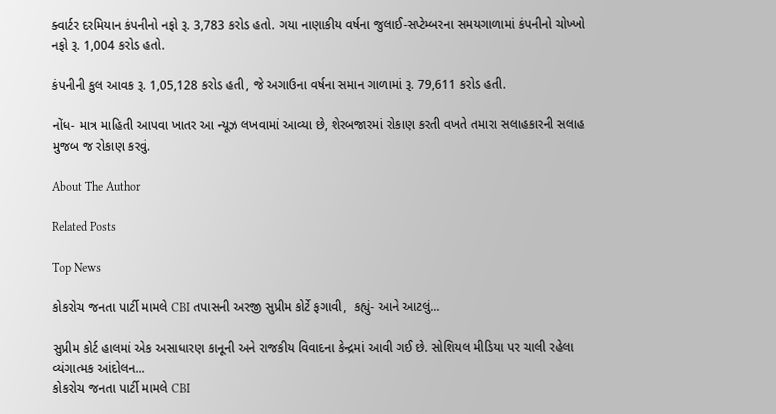ક્વાર્ટર દરમિયાન કંપનીનો નફો રૂ. 3,783 કરોડ હતો. ગયા નાણાકીય વર્ષના જુલાઈ-સપ્ટેમ્બરના સમયગાળામાં કંપનીનો ચોખ્ખો નફો રૂ. 1,004 કરોડ હતો.

કંપનીની કુલ આવક રૂ. 1,05,128 કરોડ હતી, જે અગાઉના વર્ષના સમાન ગાળામાં રૂ. 79,611 કરોડ હતી.

નોંધ- માત્ર માહિતી આપવા ખાતર આ ન્યૂઝ લખવામાં આવ્યા છે, શેરબજારમાં રોકાણ કરતી વખતે તમારા સલાહકારની સલાહ મુજબ જ રોકાણ કરવું.

About The Author

Related Posts

Top News

કોકરોચ જનતા પાર્ટી મામલે CBI તપાસની અરજી સુપ્રીમ કોર્ટે ફગાવી,  કહ્યું- આને આટલું...

સુપ્રીમ કોર્ટ હાલમાં એક અસાધારણ કાનૂની અને રાજકીય વિવાદના કેન્દ્રમાં આવી ગઈ છે. સોશિયલ મીડિયા પર ચાલી રહેલા વ્યંગાત્મક આંદોલન...
કોકરોચ જનતા પાર્ટી મામલે CBI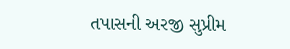તપાસની અરજી સુપ્રીમ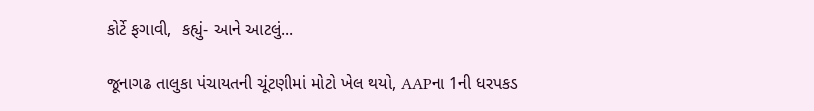કોર્ટે ફગાવી,  કહ્યું- આને આટલું...

જૂનાગઢ તાલુકા પંચાયતની ચૂંટણીમાં મોટો ખેલ થયો, AAPના 1ની ધરપકડ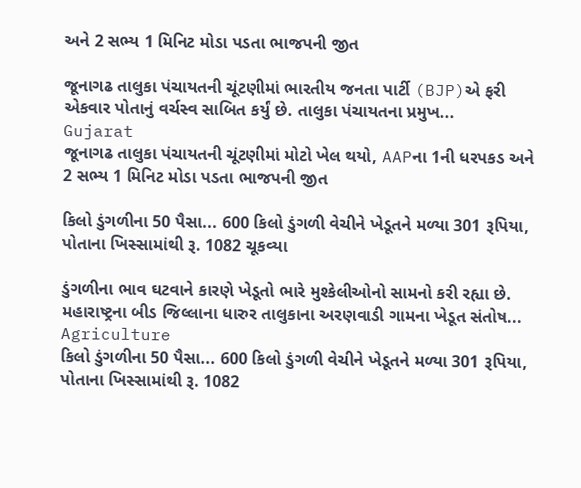અને 2 સભ્ય 1 મિનિટ મોડા પડતા ભાજપની જીત

જૂનાગઢ તાલુકા પંચાયતની ચૂંટણીમાં ભારતીય જનતા પાર્ટી (BJP)એ ફરી એકવાર પોતાનું વર્ચસ્વ સાબિત કર્યું છે. તાલુકા પંચાયતના પ્રમુખ...
Gujarat
જૂનાગઢ તાલુકા પંચાયતની ચૂંટણીમાં મોટો ખેલ થયો, AAPના 1ની ધરપકડ અને 2 સભ્ય 1 મિનિટ મોડા પડતા ભાજપની જીત

કિલો ડુંગળીના 50 પૈસા... 600 કિલો ડુંગળી વેચીને ખેડૂતને મળ્યા 301 રૂપિયા, પોતાના ખિસ્સામાંથી રૂ. 1082 ચૂકવ્યા

ડુંગળીના ભાવ ઘટવાને કારણે ખેડૂતો ભારે મુશ્કેલીઓનો સામનો કરી રહ્યા છે. મહારાષ્ટ્રના બીડ જિલ્લાના ધારુર તાલુકાના અરણવાડી ગામના ખેડૂત સંતોષ...
Agriculture
કિલો ડુંગળીના 50 પૈસા... 600 કિલો ડુંગળી વેચીને ખેડૂતને મળ્યા 301 રૂપિયા, પોતાના ખિસ્સામાંથી રૂ. 1082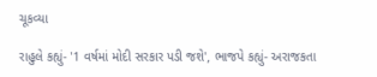ચૂકવ્યા

રાહુલે કહ્યું- '1 વર્ષમાં મોદી સરકાર પડી જશે', ભાજપે કહ્યું- અરાજકતા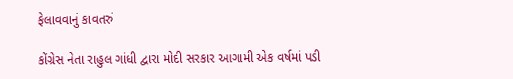ફેલાવવાનું કાવતરું

કોંગ્રેસ નેતા રાહુલ ગાંધી દ્વારા મોદી સરકાર આગામી એક વર્ષમાં પડી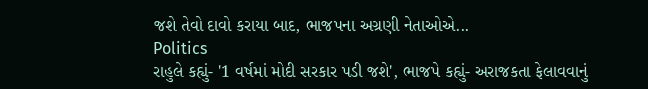જશે તેવો દાવો કરાયા બાદ, ભાજપના અગ્રણી નેતાઓએ...
Politics
રાહુલે કહ્યું- '1 વર્ષમાં મોદી સરકાર પડી જશે', ભાજપે કહ્યું- અરાજકતા ફેલાવવાનું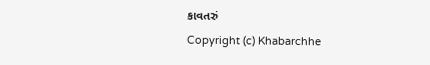કાવતરું
Copyright (c) Khabarchhe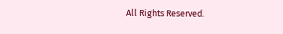All Rights Reserved.